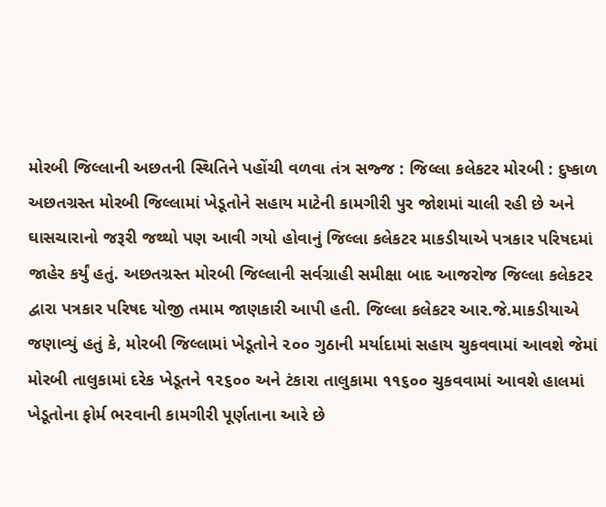મોરબી જિલ્લાની અછતની સ્થિતિને પહોંચી વળવા તંત્ર સજ્જ : જિલ્લા કલેકટર મોરબી : દુષ્કાળ અછતગ્રસ્ત મોરબી જિલ્લામાં ખેડૂતોને સહાય માટેની કામગીરી પુર જોશમાં ચાલી રહી છે અને ઘાસચારાનો જરૂરી જથ્થો પણ આવી ગયો હોવાનું જિલ્લા કલેકટર માકડીયાએ પત્રકાર પરિષદમાં જાહેર કર્યું હતું. અછતગ્રસ્ત મોરબી જિલ્લાની સર્વગ્રાહી સમીક્ષા બાદ આજરોજ જિલ્લા કલેકટર દ્વારા પત્રકાર પરિષદ યોજી તમામ જાણકારી આપી હતી. જિલ્લા કલેકટર આર.જે.માકડીયાએ જણાવ્યું હતું કે, મોરબી જિલ્લામાં ખેડૂતોને ૨૦૦ ગુઠાની મર્યાદામાં સહાય ચુકવવામાં આવશે જેમાં મોરબી તાલુકામાં દરેક ખેડૂતને ૧૨૬૦૦ અને ટંકારા તાલુકામા ૧૧૬૦૦ ચુકવવામાં આવશે હાલમાં ખેડૂતોના ફોર્મ ભરવાની કામગીરી પૂર્ણતાના આરે છે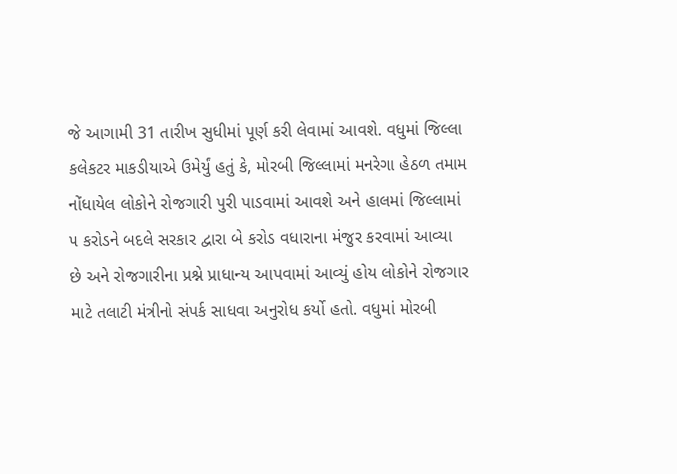જે આગામી 31 તારીખ સુધીમાં પૂર્ણ કરી લેવામાં આવશે. વધુમાં જિલ્લા કલેકટર માકડીયાએ ઉમેર્યું હતું કે, મોરબી જિલ્લામાં મનરેગા હેઠળ તમામ નોંધાયેલ લોકોને રોજગારી પુરી પાડવામાં આવશે અને હાલમાં જિલ્લામાં ૫ કરોડને બદલે સરકાર દ્વારા બે કરોડ વધારાના મંજુર કરવામાં આવ્યા છે અને રોજગારીના પ્રશ્ને પ્રાધાન્ય આપવામાં આવ્યું હોય લોકોને રોજગાર માટે તલાટી મંત્રીનો સંપર્ક સાધવા અનુરોધ કર્યો હતો. વધુમાં મોરબી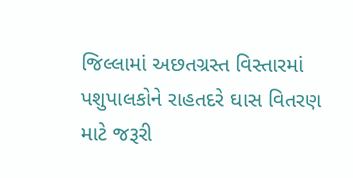જિલ્લામાં અછતગ્રસ્ત વિસ્તારમાં પશુપાલકોને રાહતદરે ઘાસ વિતરણ માટે જરૂરી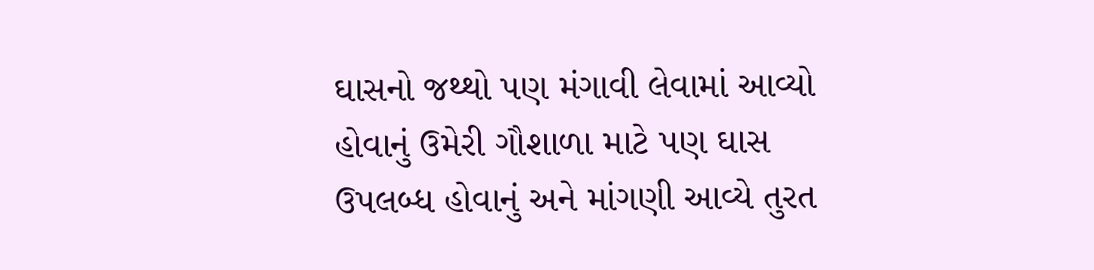ઘાસનો જથ્થો પણ મંગાવી લેવામાં આવ્યો હોવાનું ઉમેરી ગૌશાળા માટે પણ ઘાસ ઉપલબ્ધ હોવાનું અને માંગણી આવ્યે તુરત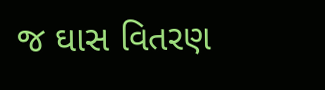જ ઘાસ વિતરણ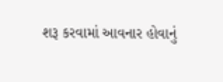શરૂ કરવામાં આવનાર હોવાનું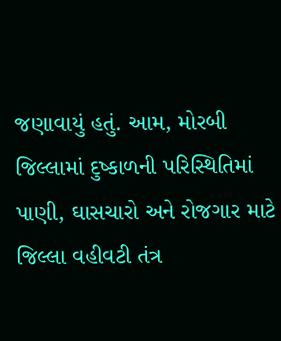જણાવાયું હતું. આમ, મોરબી જિલ્લામાં દુષ્કાળની પરિસ્થિતિમાં પાણી, ઘાસચારો અને રોજગાર માટે જિલ્લા વહીવટી તંત્ર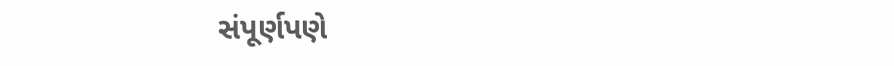સંપૂર્ણપણે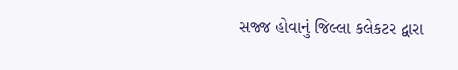સજ્જ હોવાનું જિલ્લા કલેકટર દ્વારા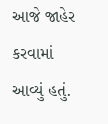આજે જાહેર કરવામાં આવ્યું હતું.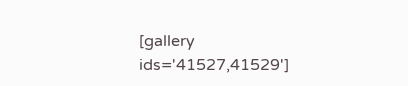[gallery ids='41527,41529']